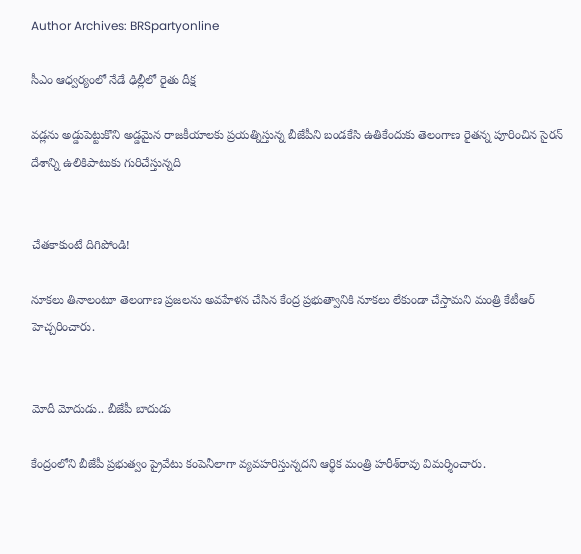Author Archives: BRSpartyonline

సీఎం ఆధ్వర్యంలో నేడే ఢిల్లీలో రైతు దీక్ష

వడ్లను అడ్డుపెట్టుకొని అడ్డమైన రాజకీయాలకు ప్రయత్నిస్తున్న బీజేపీని బండకేసి ఉతికేందుకు తెలంగాణ రైతన్న పూరించిన సైరన్‌ దేశాన్ని ఉలికిపాటుకు గురిచేస్తున్నది


చేతకాకుంటే దిగిపోండి!

నూకలు తినాలంటూ తెలంగాణ ప్రజలను అవహేళన చేసిన కేంద్ర ప్రభుత్వానికి నూకలు లేకుండా చేస్తామని మంత్రి కేటీఆర్ హెచ్చరించారు.


మోదీ మోదుడు.. బీజేపీ బాదుడు

కేంద్రంలోని బీజేపీ ప్రభుత్వం ప్రైవేటు కంపెనీలాగా వ్యవహరిస్తున్నదని ఆర్థిక మంత్రి హరీశ్‌రావు విమర్శించారు.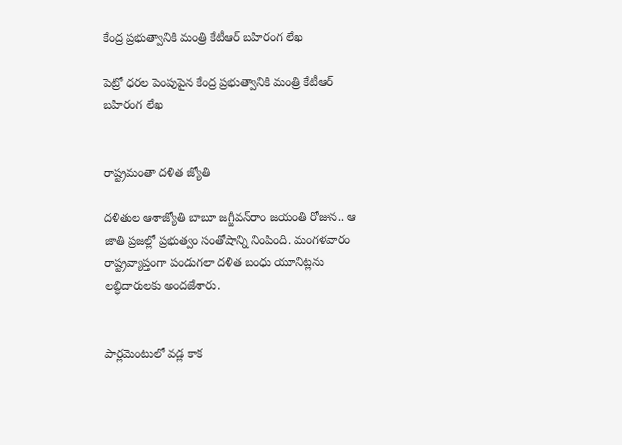కేంద్ర ప్రభుత్వానికి మంత్రి కేటీఆర్ బహిరంగ లేఖ

పెట్రో ధరల పెంపుపైన కేంద్ర ప్రభుత్వానికి మంత్రి కేటీఆర్ బహిరంగ లేఖ


రాష్ట్రమంతా దళిత జ్యోతి

దళితుల ఆశాజ్యోతి బాబూ జగ్జీవన్‌రాం జయంతి రోజున.. ఆ జాతి ప్రజల్లో ప్రభుత్వం సంతోషాన్ని నింపింది. మంగళవారం రాష్ట్రవ్యాప్తంగా పండుగలా దళిత బంధు యూనిట్లను లబ్ధిదారులకు అందజేశారు.


పార్లమెంటులో వడ్ల కాక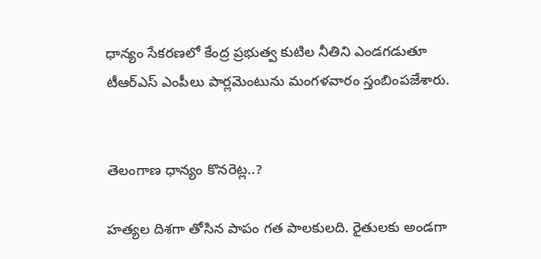ధాన్యం సేకరణలో కేంద్ర ప్రభుత్వ కుటిల నీతిని ఎండగడుతూ టీఆర్‌ఎస్‌ ఎంపీలు పార్లమెంటును మంగళవారం స్తంబింపజేశారు.


తెలంగాణ ధాన్యం కొనరెట్ల..?

హత్యల దిశగా తోసిన పాపం గత పాలకులది. రైతులకు అండగా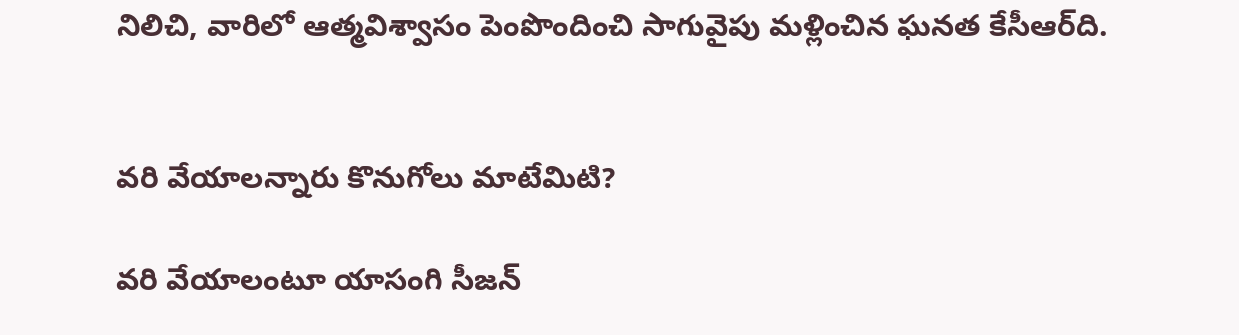నిలిచి, వారిలో ఆత్మవిశ్వాసం పెంపొందించి సాగువైపు మళ్లించిన ఘనత కేసీఆర్‌ది.


వరి వేయాలన్నారు కొనుగోలు మాటేమిటి?

వరి వేయాలంటూ యాసంగి సీజన్‌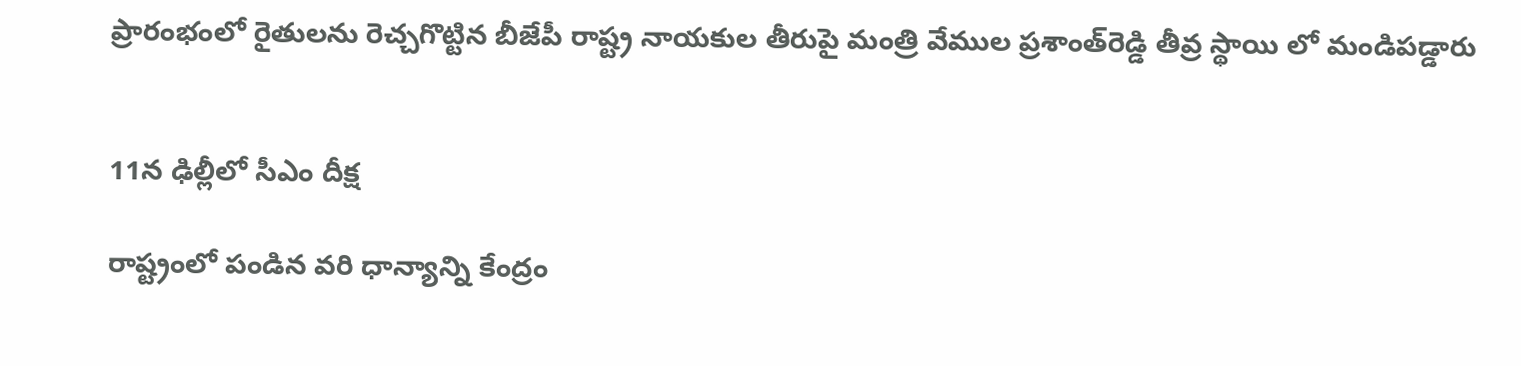ప్రారంభంలో రైతులను రెచ్చగొట్టిన బీజేపీ రాష్ట్ర నాయకుల తీరుపై మంత్రి వేముల ప్రశాంత్‌రెడ్డి తీవ్ర స్థాయి లో మండిపడ్డారు


11న ఢిల్లీలో సీఎం దీక్ష

రాష్ట్రంలో పండిన వరి ధాన్యాన్ని కేంద్రం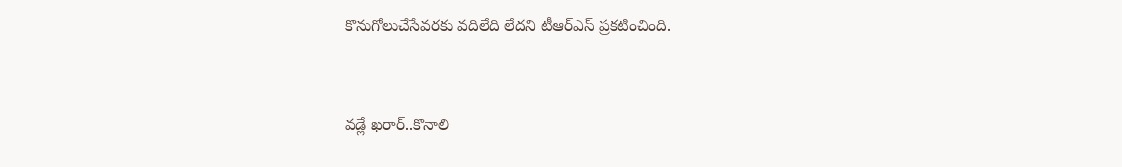కొనుగోలుచేసేవరకు వదిలేది లేదని టీఆర్‌ఎస్‌ ప్రకటించింది.


వడ్లే ఖరార్‌..కొనాలి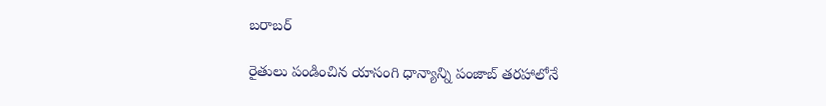బరాబర్‌

రైతులు పండించిన యాసంగి ధాన్యాన్ని పంజాబ్‌ తరహాలోనే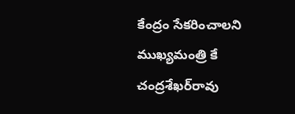కేంద్రం సేకరించాలని ముఖ్యమంత్రి కే చంద్రశేఖర్‌రావు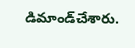డిమాండ్‌చేశారు.